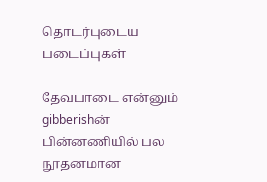தொடர்புடைய படைப்புகள்

தேவபாடை என்னும் gibberishன் பின்னணியில் பல நூதனமான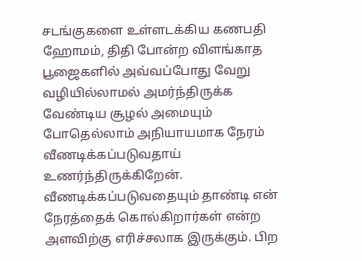சடங்குகளை உள்ளடக்கிய கணபதி ஹோமம், திதி போன்ற விளங்காத பூஜைகளில் அவ்வப்போது வேறு வழியில்லாமல் அமர்ந்திருக்க வேண்டிய சூழல் அமையும் போதெல்லாம் அநியாயமாக நேரம் வீணடிக்கப்படுவதாய் உணர்ந்திருக்கிறேன். வீணடிக்கப்படுவதையும் தாண்டி என் நேரத்தைக் கொல்கிறார்கள் என்ற அளவிற்கு எரிச்சலாக இருக்கும். பிற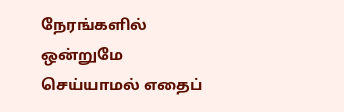நேரங்களில் ஒன்றுமே செய்யாமல் எதைப்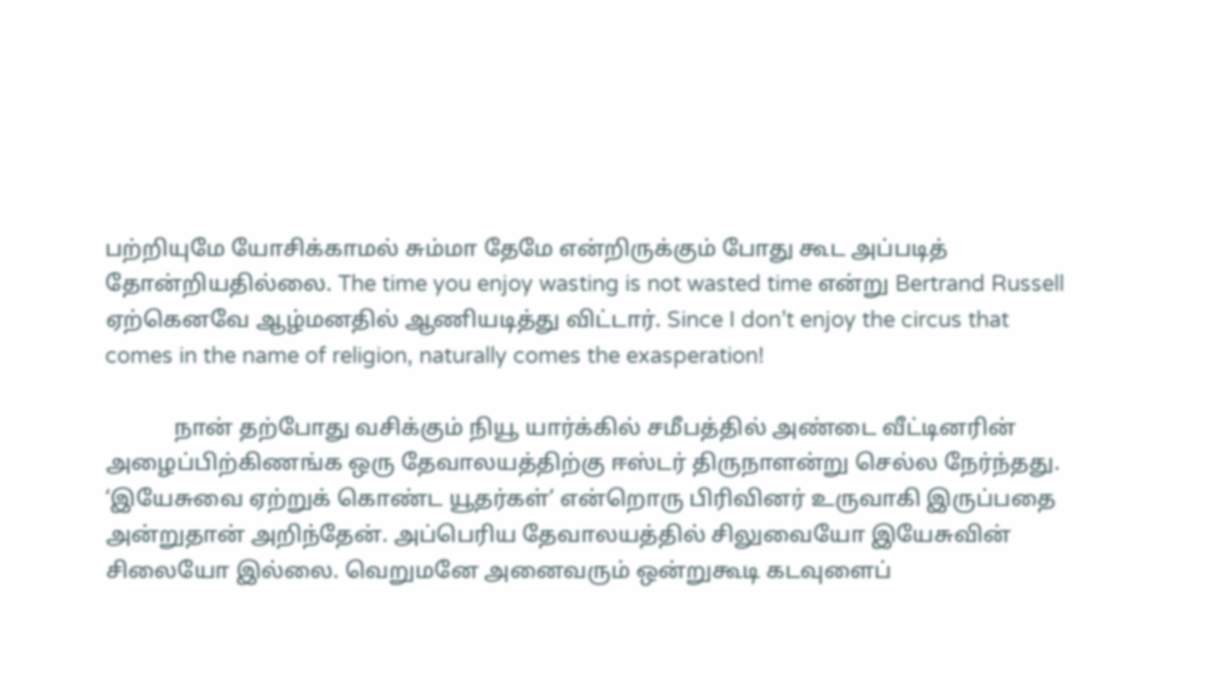பற்றியுமே யோசிக்காமல் சும்மா தேமே என்றிருக்கும் போது கூட அப்படித் தோன்றியதில்லை. The time you enjoy wasting is not wasted time என்று Bertrand Russell ஏற்கெனவே ஆழ்மனதில் ஆணியடித்து விட்டார். Since I don’t enjoy the circus that comes in the name of religion, naturally comes the exasperation!

            நான் தற்போது வசிக்கும் நியூ யார்க்கில் சமீபத்தில் அண்டை வீட்டினரின் அழைப்பிற்கிணங்க ஒரு தேவாலயத்திற்கு ஈஸ்டர் திருநாளன்று செல்ல நேர்ந்தது. ‘இயேசுவை ஏற்றுக் கொண்ட யூதர்கள்’ என்றொரு பிரிவினர் உருவாகி இருப்பதை அன்றுதான் அறிந்தேன். அப்பெரிய தேவாலயத்தில் சிலுவையோ இயேசுவின் சிலையோ இல்லை. வெறுமனே அனைவரும் ஒன்றுகூடி கடவுளைப்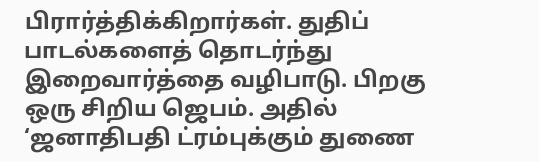பிரார்த்திக்கிறார்கள். துதிப் பாடல்களைத் தொடர்ந்து இறைவார்த்தை வழிபாடு. பிறகு ஒரு சிறிய ஜெபம். அதில் ‘ஜனாதிபதி ட்ரம்புக்கும் துணை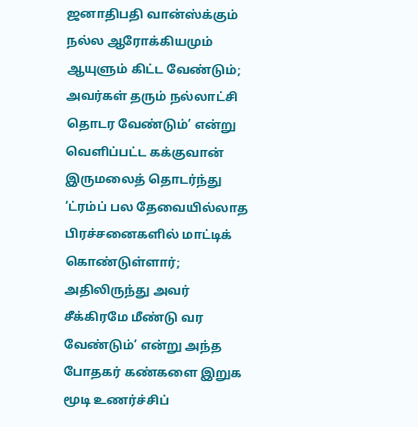ஜனாதிபதி வான்ஸ்க்கும் நல்ல ஆரோக்கியமும் ஆயுளும் கிட்ட வேண்டும்; அவர்கள் தரும் நல்லாட்சி தொடர வேண்டும்’ என்று வெளிப்பட்ட கக்குவான் இருமலைத் தொடர்ந்து ‘ட்ரம்ப் பல தேவையில்லாத பிரச்சனைகளில் மாட்டிக் கொண்டுள்ளார்; அதிலிருந்து அவர் சீக்கிரமே மீண்டு வர வேண்டும்’ என்று அந்த போதகர் கண்களை இறுக மூடி உணர்ச்சிப்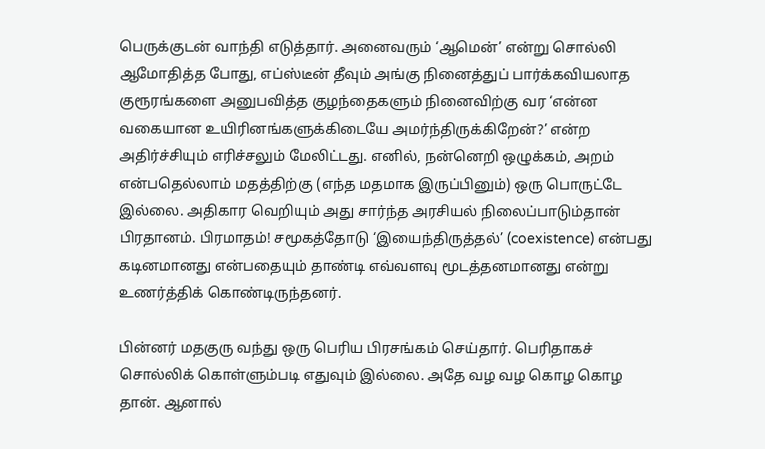பெருக்குடன் வாந்தி எடுத்தார். அனைவரும் ‘ஆமென்’ என்று சொல்லி ஆமோதித்த போது, எப்ஸ்டீன் தீவும் அங்கு நினைத்துப் பார்க்கவியலாத குரூரங்களை அனுபவித்த குழந்தைகளும் நினைவிற்கு வர ‘என்ன வகையான உயிரினங்களுக்கிடையே அமர்ந்திருக்கிறேன்?’ என்ற அதிர்ச்சியும் எரிச்சலும் மேலிட்டது. எனில், நன்னெறி ஒழுக்கம், அறம் என்பதெல்லாம் மதத்திற்கு (எந்த மதமாக இருப்பினும்) ஒரு பொருட்டே இல்லை. அதிகார வெறியும் அது சார்ந்த அரசியல் நிலைப்பாடும்தான் பிரதானம். பிரமாதம்! சமூகத்தோடு ‘இயைந்திருத்தல்’ (coexistence) என்பது கடினமானது என்பதையும் தாண்டி எவ்வளவு மூடத்தனமானது என்று உணர்த்திக் கொண்டிருந்தனர்.

பின்னர் மதகுரு வந்து ஒரு பெரிய பிரசங்கம் செய்தார். பெரிதாகச் சொல்லிக் கொள்ளும்படி எதுவும் இல்லை. அதே வழ வழ கொழ கொழ தான். ஆனால்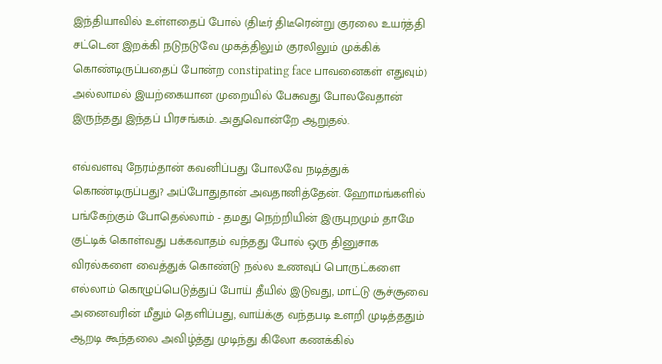இந்தியாவில் உள்ளதைப் போல் (திடீர் திடீரென்று குரலை உயர்த்தி சட்டென இறக்கி நடுநடுவே முகத்திலும் குரலிலும் முக்கிக் கொண்டிருப்பதைப் போன்ற constipating face பாவனைகள் எதுவும்) அல்லாமல் இயற்கையான முறையில் பேசுவது போலவேதான் இருந்தது இந்தப் பிரசங்கம். அதுவொன்றே ஆறுதல்.

எவ்வளவு நேரம்தான் கவனிப்பது போலவே நடித்துக் கொண்டிருப்பது? அப்போதுதான் அவதானித்தேன். ஹோமங்களில் பங்கேற்கும் போதெல்லாம் - தமது நெற்றியின் இருபுறமும் தாமே குட்டிக் கொள்வது பக்கவாதம் வந்தது போல் ஒரு தினுசாக விரல்களை வைத்துக் கொண்டு நல்ல உணவுப் பொருட்களை எல்லாம் கொழுப்பெடுத்துப் போய் தீயில் இடுவது, மாட்டு சூச்சூவை அனைவரின் மீதும் தெளிப்பது, வாய்க்கு வந்தபடி உளறி முடித்ததும் ஆறடி கூந்தலை அவிழ்த்து முடிந்து கிலோ கணக்கில்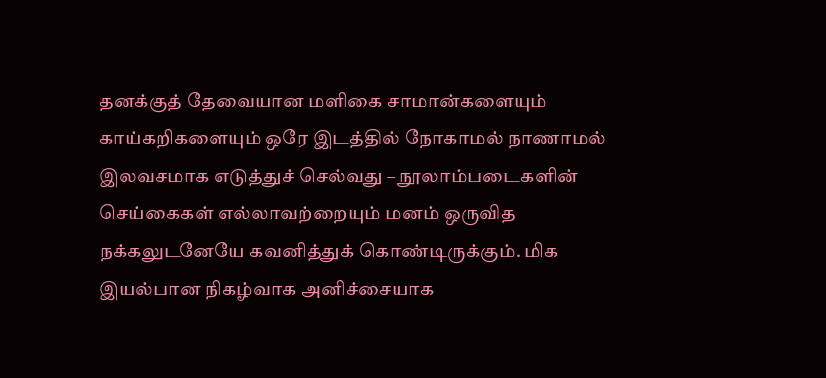தனக்குத் தேவையான மளிகை சாமான்களையும் காய்கறிகளையும் ஒரே இடத்தில் நோகாமல் நாணாமல் இலவசமாக எடுத்துச் செல்வது – நூலாம்படைகளின் செய்கைகள் எல்லாவற்றையும் மனம் ஒருவித நக்கலுடனேயே கவனித்துக் கொண்டிருக்கும். மிக இயல்பான நிகழ்வாக அனிச்சையாக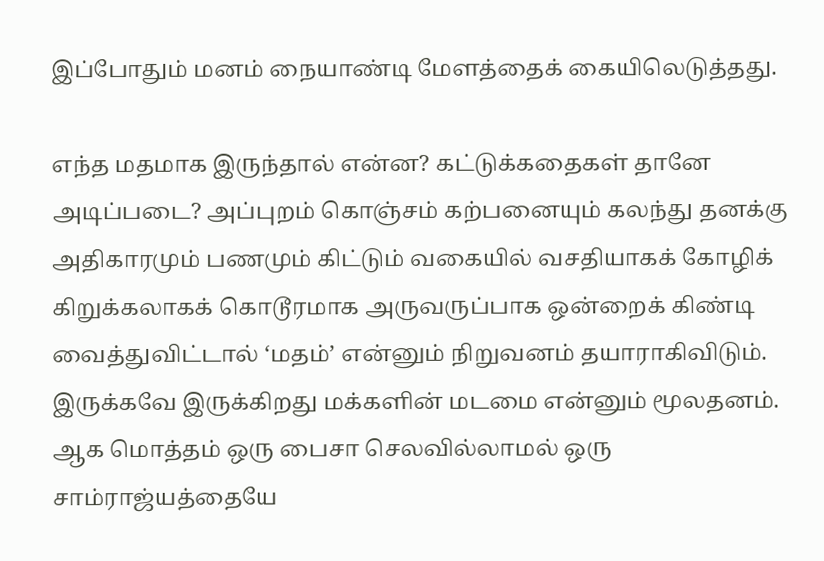இப்போதும் மனம் நையாண்டி மேளத்தைக் கையிலெடுத்தது.

எந்த மதமாக இருந்தால் என்ன? கட்டுக்கதைகள் தானே அடிப்படை? அப்புறம் கொஞ்சம் கற்பனையும் கலந்து தனக்கு அதிகாரமும் பணமும் கிட்டும் வகையில் வசதியாகக் கோழிக் கிறுக்கலாகக் கொடூரமாக அருவருப்பாக ஒன்றைக் கிண்டி வைத்துவிட்டால் ‘மதம்’ என்னும் நிறுவனம் தயாராகிவிடும். இருக்கவே இருக்கிறது மக்களின் மடமை என்னும் மூலதனம். ஆக மொத்தம் ஒரு பைசா செலவில்லாமல் ஒரு சாம்ராஜ்யத்தையே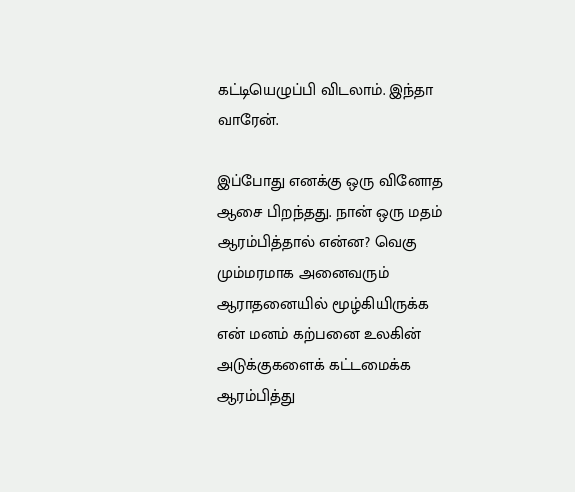கட்டியெழுப்பி விடலாம். இந்தா வாரேன்.

இப்போது எனக்கு ஒரு வினோத ஆசை பிறந்தது. நான் ஒரு மதம் ஆரம்பித்தால் என்ன? வெகு மும்மரமாக அனைவரும் ஆராதனையில் மூழ்கியிருக்க என் மனம் கற்பனை உலகின் அடுக்குகளைக் கட்டமைக்க ஆரம்பித்து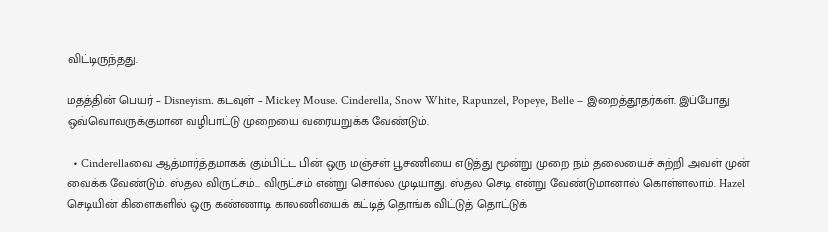விட்டிருந்தது.

மதத்தின் பெயர் – Disneyism. கடவுள் – Mickey Mouse. Cinderella, Snow White, Rapunzel, Popeye, Belle – இறைத்தூதர்கள். இப்போது ஒவ்வொவருக்குமான வழிபாட்டு முறையை வரையறுக்க வேண்டும்.

  • Cinderellaவை ஆத்மார்த்தமாகக் கும்பிட்ட பின் ஒரு மஞ்சள் பூசணியை எடுத்து மூன்று முறை நம் தலையைச் சுற்றி அவள் முன் வைக்க வேண்டும். ஸ்தல விருட்சம்... விருட்சம் என்று சொல்ல முடியாது. ஸ்தல செடி என்று வேண்டுமானால் கொள்ளலாம். Hazel செடியின் கிளைகளில் ஒரு கண்ணாடி காலணியைக் கட்டித் தொங்க விட்டுத் தொட்டுக்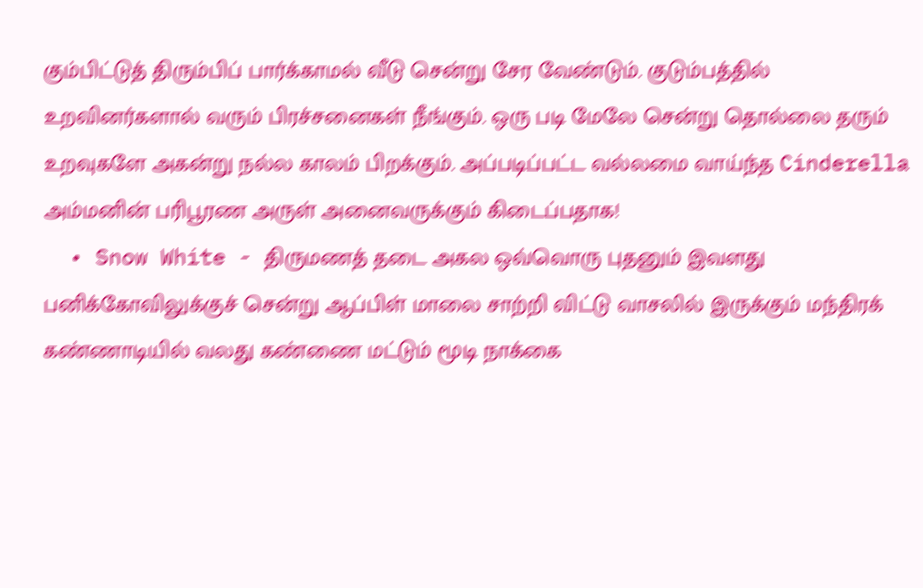கும்பிட்டுத் திரும்பிப் பார்க்காமல் வீடு சென்று சேர வேண்டும். குடும்பத்தில் உறவினர்களால் வரும் பிரச்சனைகள் நீங்கும். ஒரு படி மேலே சென்று தொல்லை தரும் உறவுகளே அகன்று நல்ல காலம் பிறக்கும். அப்படிப்பட்ட வல்லமை வாய்ந்த Cinderella அம்மனின் பரிபூரண அருள் அனைவருக்கும் கிடைப்பதாக!
  • Snow White - திருமணத் தடை அகல ஒவ்வொரு புதனும் இவளது பனிக்கோவிலுக்குச் சென்று ஆப்பிள் மாலை சாற்றி விட்டு வாசலில் இருக்கும் மந்திரக் கண்ணாடியில் வலது கண்ணை மட்டும் மூடி நாக்கை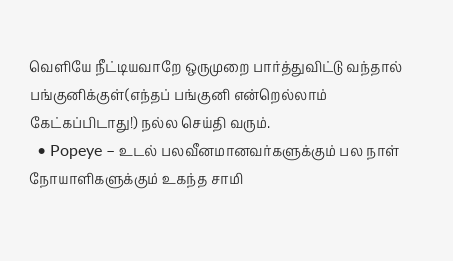வெளியே நீட்டியவாறே ஒருமுறை பார்த்துவிட்டு வந்தால் பங்குனிக்குள்(எந்தப் பங்குனி என்றெல்லாம் கேட்கப்பிடாது!) நல்ல செய்தி வரும்.
  • Popeye – உடல் பலவீனமானவர்களுக்கும் பல நாள் நோயாளிகளுக்கும் உகந்த சாமி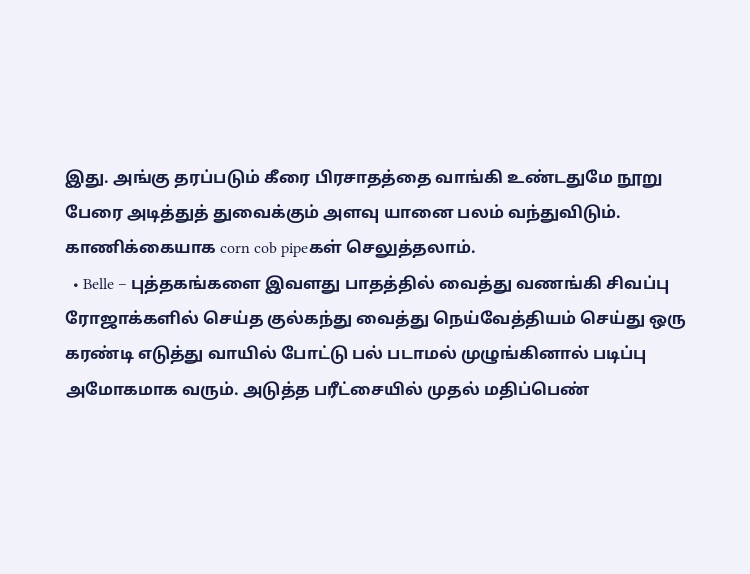இது. அங்கு தரப்படும் கீரை பிரசாதத்தை வாங்கி உண்டதுமே நூறு பேரை அடித்துத் துவைக்கும் அளவு யானை பலம் வந்துவிடும். காணிக்கையாக corn cob pipeகள் செலுத்தலாம்.
  • Belle – புத்தகங்களை இவளது பாதத்தில் வைத்து வணங்கி சிவப்பு ரோஜாக்களில் செய்த குல்கந்து வைத்து நெய்வேத்தியம் செய்து ஒரு கரண்டி எடுத்து வாயில் போட்டு பல் படாமல் முழுங்கினால் படிப்பு அமோகமாக வரும். அடுத்த பரீட்சையில் முதல் மதிப்பெண்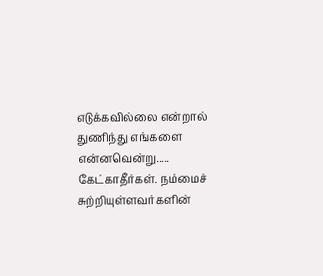எடுக்கவில்லை என்றால் துணிந்து எங்களை என்னவென்று..... கேட்காதீர்கள். நம்மைச் சுற்றியுள்ளவர்களின்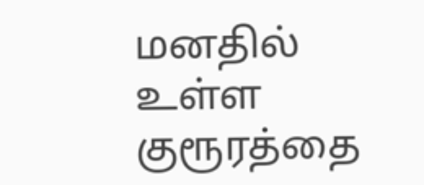மனதில் உள்ள குரூரத்தை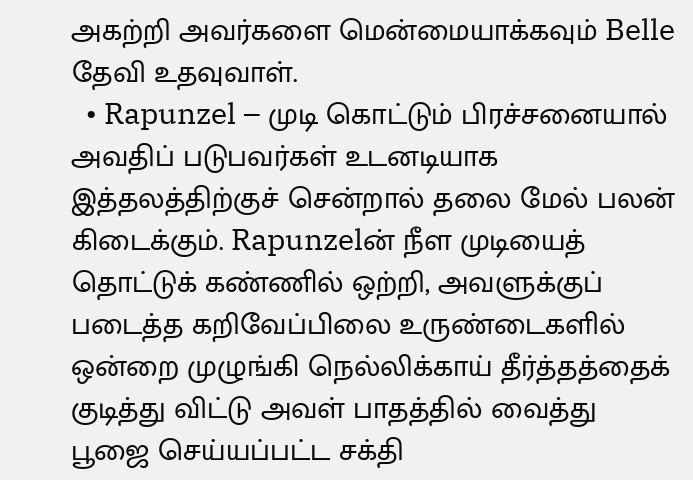அகற்றி அவர்களை மென்மையாக்கவும் Belle தேவி உதவுவாள்.
  • Rapunzel – முடி கொட்டும் பிரச்சனையால் அவதிப் படுபவர்கள் உடனடியாக இத்தலத்திற்குச் சென்றால் தலை மேல் பலன் கிடைக்கும். Rapunzelன் நீள முடியைத் தொட்டுக் கண்ணில் ஒற்றி, அவளுக்குப் படைத்த கறிவேப்பிலை உருண்டைகளில் ஒன்றை முழுங்கி நெல்லிக்காய் தீர்த்தத்தைக் குடித்து விட்டு அவள் பாதத்தில் வைத்து பூஜை செய்யப்பட்ட சக்தி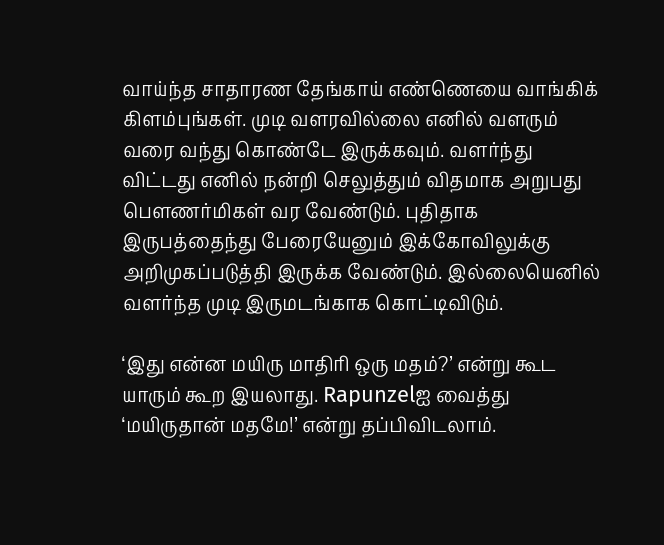வாய்ந்த சாதாரண தேங்காய் எண்ணெயை வாங்கிக் கிளம்புங்கள். முடி வளரவில்லை எனில் வளரும் வரை வந்து கொண்டே இருக்கவும். வளர்ந்து விட்டது எனில் நன்றி செலுத்தும் விதமாக அறுபது பௌணர்மிகள் வர வேண்டும். புதிதாக இருபத்தைந்து பேரையேனும் இக்கோவிலுக்கு அறிமுகப்படுத்தி இருக்க வேண்டும். இல்லையெனில் வளர்ந்த முடி இருமடங்காக கொட்டிவிடும்.

‘இது என்ன மயிரு மாதிரி ஒரு மதம்?’ என்று கூட யாரும் கூற இயலாது. Rapunzelஐ வைத்து ‘மயிருதான் மதமே!’ என்று தப்பிவிடலாம்.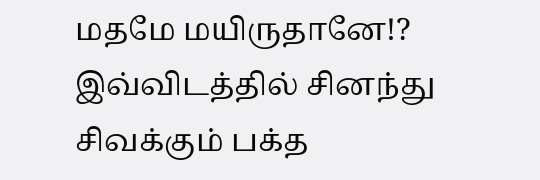மதமே மயிருதானே!? இவ்விடத்தில் சினந்து சிவக்கும் பக்த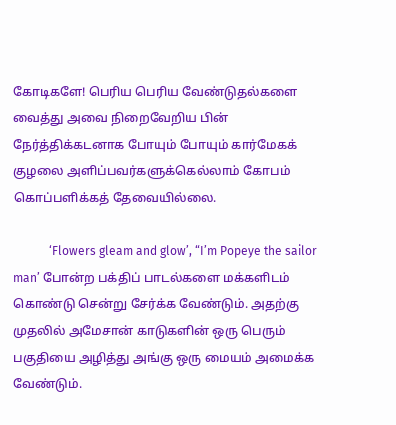கோடிகளே! பெரிய பெரிய வேண்டுதல்களை வைத்து அவை நிறைவேறிய பின் நேர்த்திக்கடனாக போயும் போயும் கார்மேகக் குழலை அளிப்பவர்களுக்கெல்லாம் கோபம் கொப்பளிக்கத் தேவையில்லை.

            ‘Flowers gleam and glow’, “I’m Popeye the sailor man’ போன்ற பக்திப் பாடல்களை மக்களிடம் கொண்டு சென்று சேர்க்க வேண்டும். அதற்கு முதலில் அமேசான் காடுகளின் ஒரு பெரும் பகுதியை அழித்து அங்கு ஒரு மையம் அமைக்க வேண்டும்.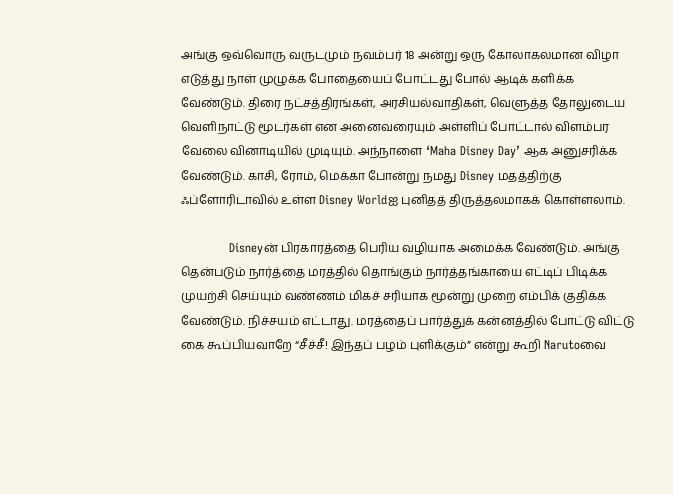அங்கு ஒவ்வொரு வருடமும் நவம்பர் 18 அன்று ஒரு கோலாகலமான விழா எடுத்து நாள் முழுக்க போதையைப் போட்டது போல் ஆடிக் களிக்க வேண்டும். திரை நட்சத்திரங்கள், அரசியல்வாதிகள், வெளுத்த தோலுடைய வெளிநாட்டு மூடர்கள் என அனைவரையும் அள்ளிப் போட்டால் விளம்பர வேலை வினாடியில் முடியும். அந்நாளை ‘Maha Disney Day’ ஆக அனுசரிக்க வேண்டும். காசி, ரோம், மெக்கா போன்று நமது Disney மதத்திற்கு ஃப்ளோரிடாவில் உள்ள Disney Worldஐ புனிதத் திருத்தலமாகக் கொள்ளலாம்.

            Disneyன் பிரகாரத்தை பெரிய வழியாக அமைக்க வேண்டும். அங்கு தென்படும் நார்த்தை மரத்தில் தொங்கும் நார்த்தங்காயை எட்டிப் பிடிக்க முயற்சி செய்யும் வண்ணம் மிகச் சரியாக மூன்று முறை எம்பிக் குதிக்க வேண்டும். நிச்சயம் எட்டாது. மரத்தைப் பார்த்துக் கன்னத்தில் போட்டு விட்டு கை கூப்பியவாறே “சீச்சீ! இந்தப் பழம் புளிக்கும்” என்று கூறி Narutoவை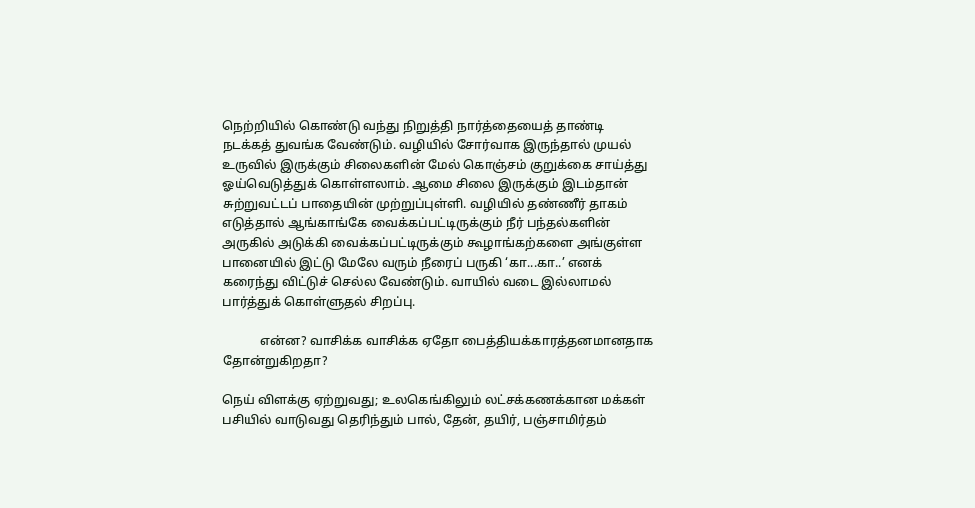நெற்றியில் கொண்டு வந்து நிறுத்தி நார்த்தையைத் தாண்டி நடக்கத் துவங்க வேண்டும். வழியில் சோர்வாக இருந்தால் முயல் உருவில் இருக்கும் சிலைகளின் மேல் கொஞ்சம் குறுக்கை சாய்த்து ஓய்வெடுத்துக் கொள்ளலாம். ஆமை சிலை இருக்கும் இடம்தான் சுற்றுவட்டப் பாதையின் முற்றுப்புள்ளி. வழியில் தண்ணீர் தாகம் எடுத்தால் ஆங்காங்கே வைக்கப்பட்டிருக்கும் நீர் பந்தல்களின் அருகில் அடுக்கி வைக்கப்பட்டிருக்கும் கூழாங்கற்களை அங்குள்ள பானையில் இட்டு மேலே வரும் நீரைப் பருகி ‘கா...கா..’ எனக் கரைந்து விட்டுச் செல்ல வேண்டும். வாயில் வடை இல்லாமல் பார்த்துக் கொள்ளுதல் சிறப்பு.

            என்ன? வாசிக்க வாசிக்க ஏதோ பைத்தியக்காரத்தனமானதாக தோன்றுகிறதா?

நெய் விளக்கு ஏற்றுவது; உலகெங்கிலும் லட்சக்கணக்கான மக்கள் பசியில் வாடுவது தெரிந்தும் பால், தேன், தயிர், பஞ்சாமிர்தம்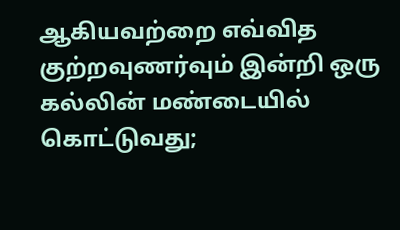ஆகியவற்றை எவ்வித குற்றவுணர்வும் இன்றி ஒரு கல்லின் மண்டையில் கொட்டுவது;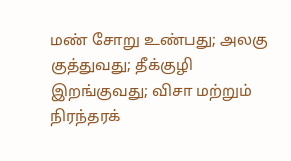மண் சோறு உண்பது; அலகு குத்துவது; தீக்குழி இறங்குவது; விசா மற்றும் நிரந்தரக்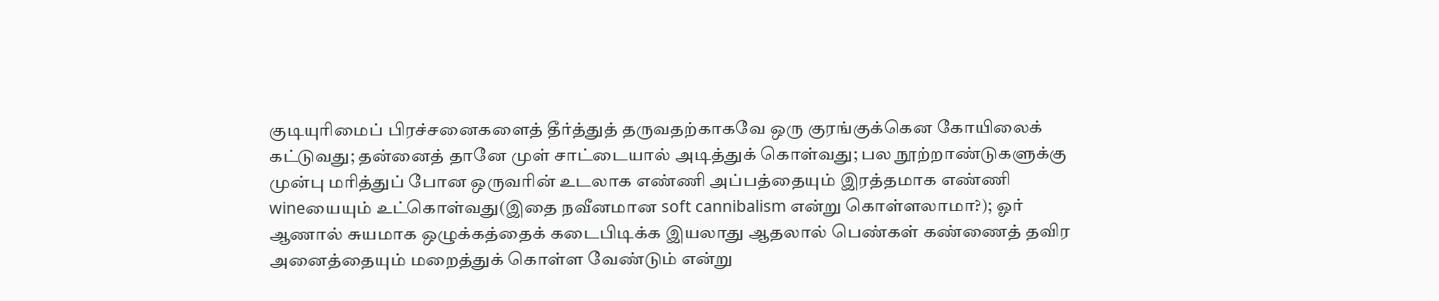குடியுரிமைப் பிரச்சனைகளைத் தீர்த்துத் தருவதற்காகவே ஒரு குரங்குக்கென கோயிலைக் கட்டுவது; தன்னைத் தானே முள் சாட்டையால் அடித்துக் கொள்வது; பல நூற்றாண்டுகளுக்கு முன்பு மரித்துப் போன ஒருவரின் உடலாக எண்ணி அப்பத்தையும் இரத்தமாக எண்ணி wineயையும் உட்கொள்வது(இதை நவீனமான soft cannibalism என்று கொள்ளலாமா?); ஓர் ஆணால் சுயமாக ஒழுக்கத்தைக் கடைபிடிக்க இயலாது ஆதலால் பெண்கள் கண்ணைத் தவிர அனைத்தையும் மறைத்துக் கொள்ள வேண்டும் என்று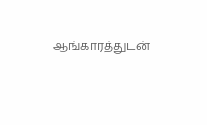ஆங்காரத்துடன்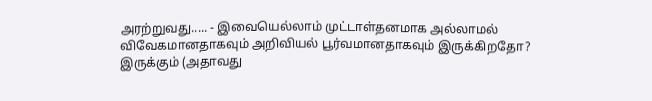அரற்றுவது..... - இவையெல்லாம் முட்டாள்தனமாக அல்லாமல் விவேகமானதாகவும் அறிவியல் பூர்வமானதாகவும் இருக்கிறதோ? இருக்கும் (அதாவது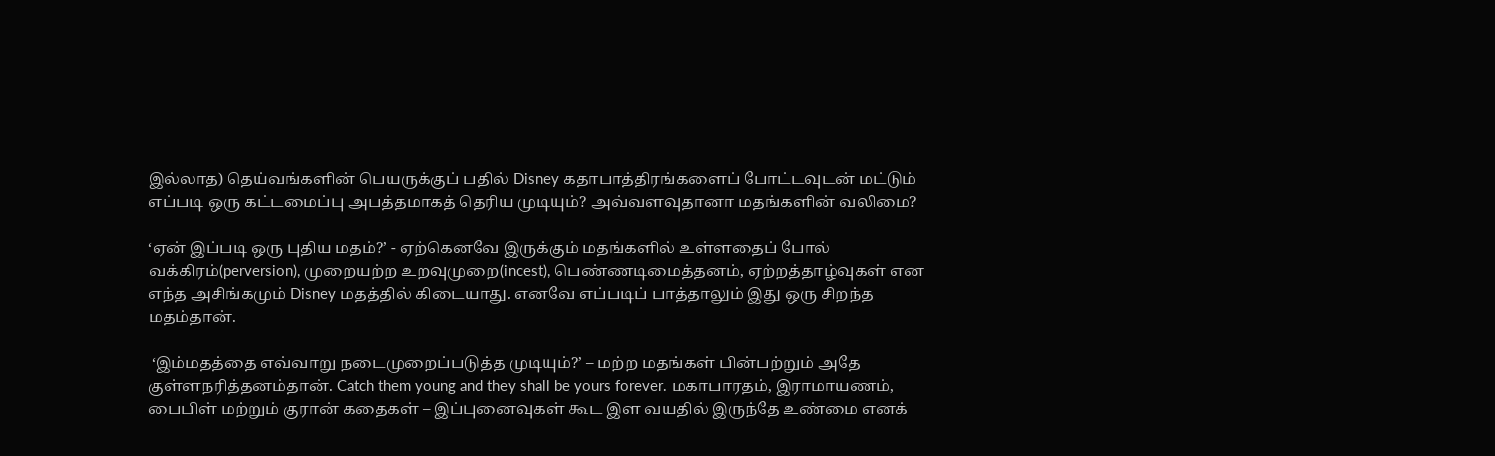இல்லாத) தெய்வங்களின் பெயருக்குப் பதில் Disney கதாபாத்திரங்களைப் போட்டவுடன் மட்டும் எப்படி ஒரு கட்டமைப்பு அபத்தமாகத் தெரிய முடியும்? அவ்வளவுதானா மதங்களின் வலிமை?

‘ஏன் இப்படி ஒரு புதிய மதம்?’ - ஏற்கெனவே இருக்கும் மதங்களில் உள்ளதைப் போல் வக்கிரம்(perversion), முறையற்ற உறவுமுறை(incest), பெண்ணடிமைத்தனம், ஏற்றத்தாழ்வுகள் என எந்த அசிங்கமும் Disney மதத்தில் கிடையாது. எனவே எப்படிப் பாத்தாலும் இது ஒரு சிறந்த மதம்தான்.

 ‘இம்மதத்தை எவ்வாறு நடைமுறைப்படுத்த முடியும்?’ – மற்ற மதங்கள் பின்பற்றும் அதே குள்ளநரித்தனம்தான். Catch them young and they shall be yours forever. மகாபாரதம், இராமாயணம், பைபிள் மற்றும் குரான் கதைகள் – இப்புனைவுகள் கூட இள வயதில் இருந்தே உண்மை எனக்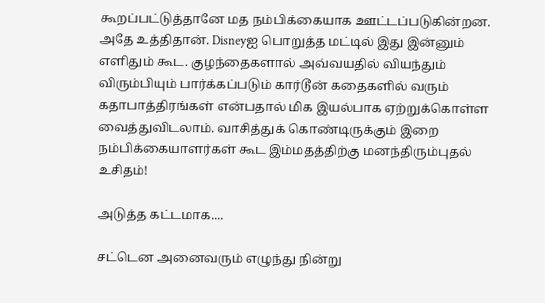கூறப்பட்டுத்தானே மத நம்பிக்கையாக ஊட்டப்படுகின்றன. அதே உத்திதான். Disneyஐ பொறுத்த மட்டில் இது இன்னும் எளிதும் கூட. குழந்தைகளால் அவ்வயதில் வியந்தும் விரும்பியும் பார்க்கப்படும் கார்டூன் கதைகளில் வரும் கதாபாத்திரங்கள் என்பதால் மிக இயல்பாக ஏற்றுக்கொள்ள வைத்துவிடலாம். வாசித்துக் கொண்டிருக்கும் இறை நம்பிக்கையாளர்கள் கூட இம்மதத்திற்கு மனந்திரும்புதல் உசிதம்!

அடுத்த கட்டமாக....

சட்டென அனைவரும் எழுந்து நின்று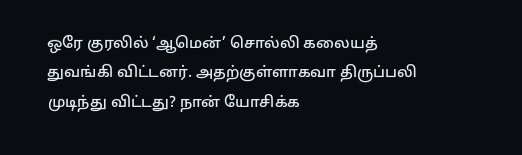ஒரே குரலில் ‘ஆமென்’ சொல்லி கலையத் துவங்கி விட்டனர். அதற்குள்ளாகவா திருப்பலி முடிந்து விட்டது? நான் யோசிக்க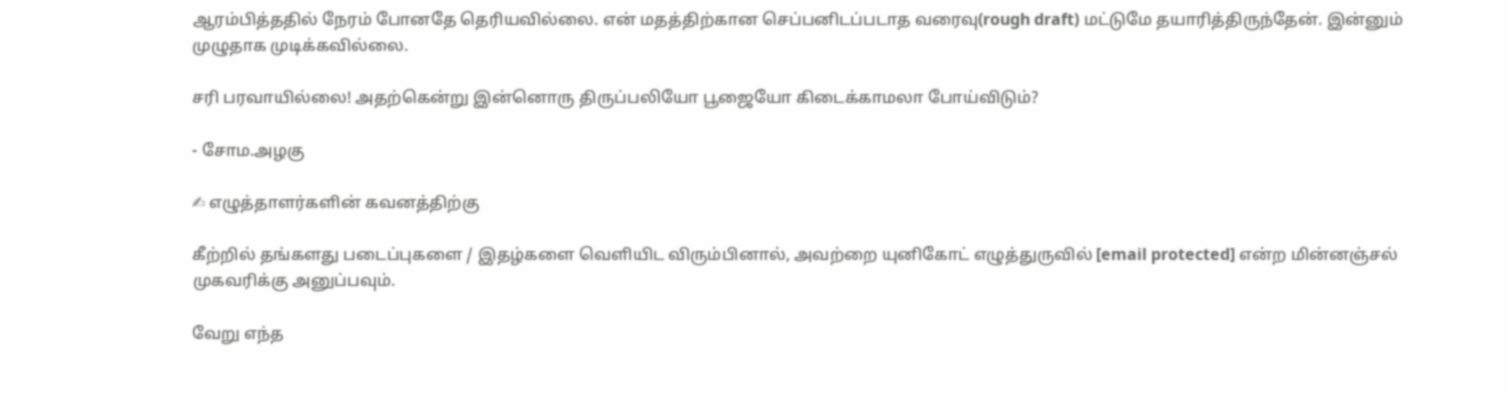ஆரம்பித்ததில் நேரம் போனதே தெரியவில்லை. என் மதத்திற்கான செப்பனிடப்படாத வரைவு(rough draft) மட்டுமே தயாரித்திருந்தேன். இன்னும் முழுதாக முடிக்கவில்லை.

சரி பரவாயில்லை! அதற்கென்று இன்னொரு திருப்பலியோ பூஜையோ கிடைக்காமலா போய்விடும்?

- சோம.அழகு

✍ எழுத்தாளர்களின் கவனத்திற்கு

கீற்றில் தங்களது படைப்புகளை / இதழ்களை வெளியிட விரும்பினால், அவற்றை யுனிகோட் எழுத்துருவில் [email protected] என்ற மின்னஞ்சல் முகவரிக்கு அனுப்பவும்.

வேறு எந்த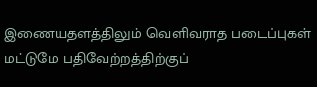இணையதளத்திலும் வெளிவராத படைப்புகள் மட்டுமே பதிவேற்றத்திற்குப்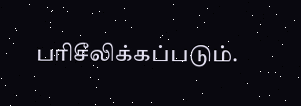பரிசீலிக்கப்படும்.